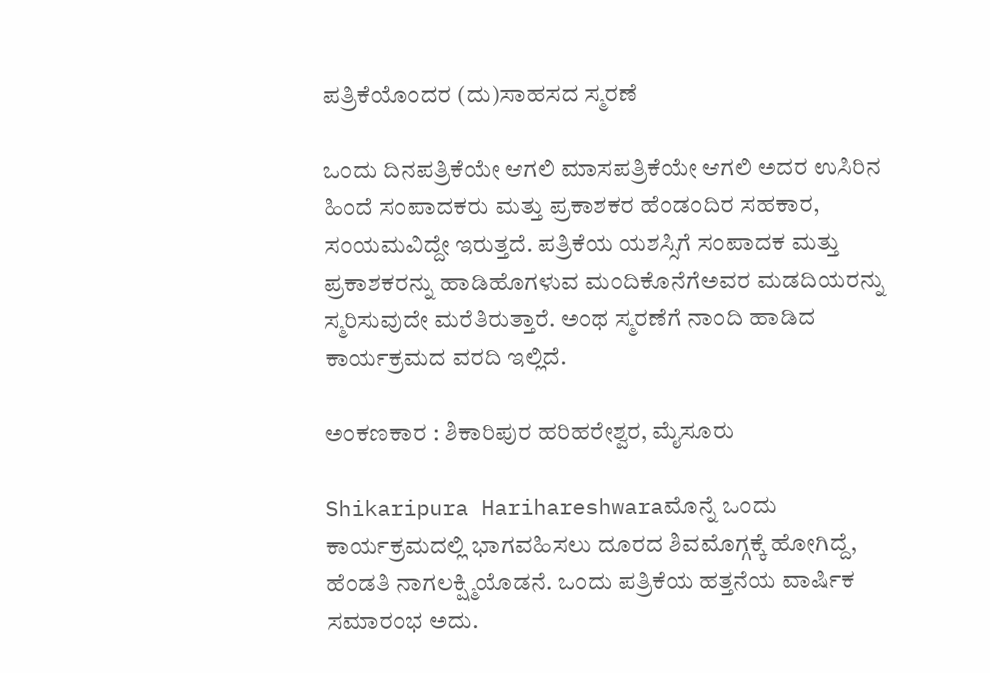ಪತ್ರಿಕೆಯೊಂದರ (ದು)ಸಾಹಸದ ಸ್ಮರಣೆ

ಒಂದು ದಿನಪತ್ರಿಕೆಯೇ ಆಗಲಿ ಮಾಸಪತ್ರಿಕೆಯೇ ಆಗಲಿ ಅದರ ಉಸಿರಿನ ಹಿಂದೆ ಸಂಪಾದಕರು ಮತ್ತು ಪ್ರಕಾಶಕರ ಹೆಂಡಂದಿರ ಸಹಕಾರ, ಸಂಯಮವಿದ್ದೇ ಇರುತ್ತದೆ. ಪತ್ರಿಕೆಯ ಯಶಸ್ಸಿಗೆ ಸಂಪಾದಕ ಮತ್ತು ಪ್ರಕಾಶಕರನ್ನು ಹಾಡಿಹೊಗಳುವ ಮಂದಿಕೊನೆಗೆಅವರ ಮಡದಿಯರನ್ನು ಸ್ಮರಿಸುವುದೇ ಮರೆತಿರುತ್ತಾರೆ. ಅಂಥ ಸ್ಮರಣೆಗೆ ನಾಂದಿ ಹಾಡಿದ ಕಾರ್ಯಕ್ರಮದ ವರದಿ ಇಲ್ಲಿದೆ.

ಅಂಕಣಕಾರ : ಶಿಕಾರಿಪುರ ಹರಿಹರೇಶ್ವರ, ಮೈಸೂರು

Shikaripura Harihareshwaraಮೊನ್ನೆ ಒಂದು ಕಾರ್ಯಕ್ರಮದಲ್ಲಿ ಭಾಗವಹಿಸಲು ದೂರದ ಶಿವಮೊಗ್ಗಕ್ಕೆ ಹೋಗಿದ್ದೆ, ಹೆಂಡತಿ ನಾಗಲಕ್ಷ್ಮಿಯೊಡನೆ. ಒಂದು ಪತ್ರಿಕೆಯ ಹತ್ತನೆಯ ವಾರ್ಷಿಕ ಸಮಾರಂಭ ಅದು.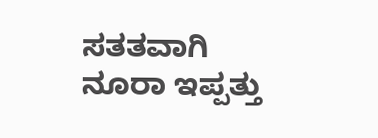ಸತತವಾಗಿ ನೂರಾ ಇಪ್ಪತ್ತು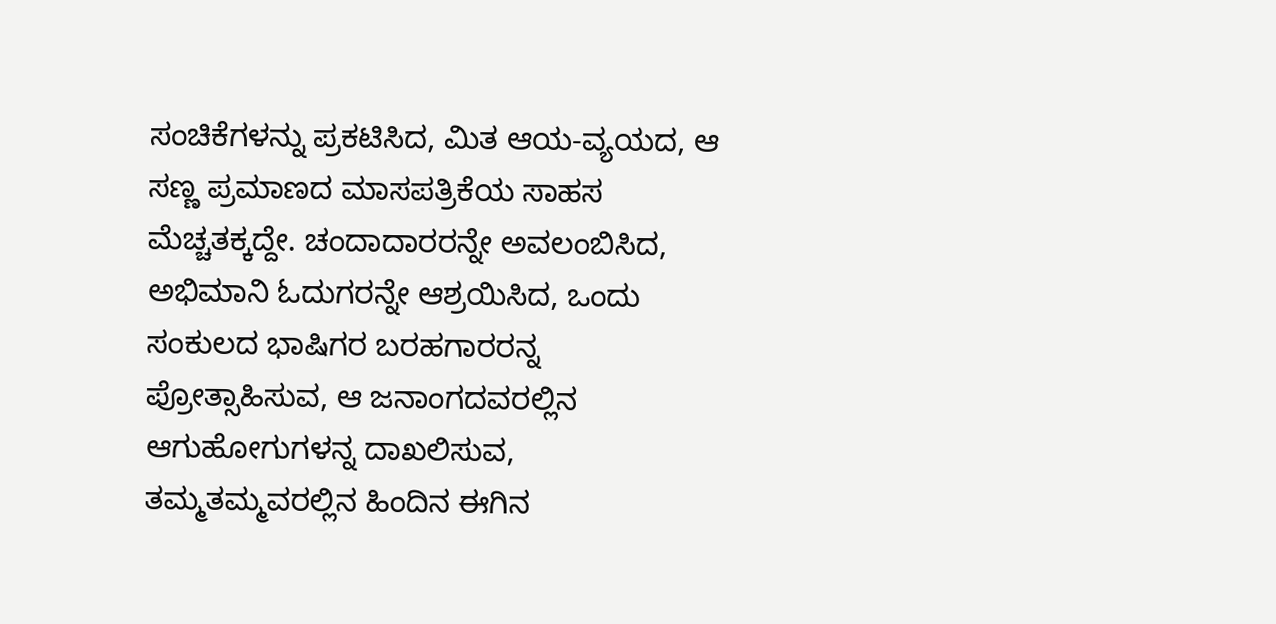ಸಂಚಿಕೆಗಳನ್ನು ಪ್ರಕಟಿಸಿದ, ಮಿತ ಆಯ-ವ್ಯಯದ, ಆ ಸಣ್ಣ ಪ್ರಮಾಣದ ಮಾಸಪತ್ರಿಕೆಯ ಸಾಹಸ ಮೆಚ್ಚತಕ್ಕದ್ದೇ. ಚಂದಾದಾರರನ್ನೇ ಅವಲಂಬಿಸಿದ, ಅಭಿಮಾನಿ ಓದುಗರನ್ನೇ ಆಶ್ರಯಿಸಿದ, ಒಂದು ಸಂಕುಲದ ಭಾಷಿಗರ ಬರಹಗಾರರನ್ನ ಪ್ರೋತ್ಸಾಹಿಸುವ, ಆ ಜನಾಂಗದವರಲ್ಲಿನ ಆಗುಹೋಗುಗಳನ್ನ ದಾಖಲಿಸುವ, ತಮ್ಮತಮ್ಮವರಲ್ಲಿನ ಹಿಂದಿನ ಈಗಿನ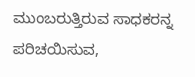ಮುಂಬರುತ್ತಿರುವ ಸಾಧಕರನ್ನ ಪರಿಚಯಿಸುವ,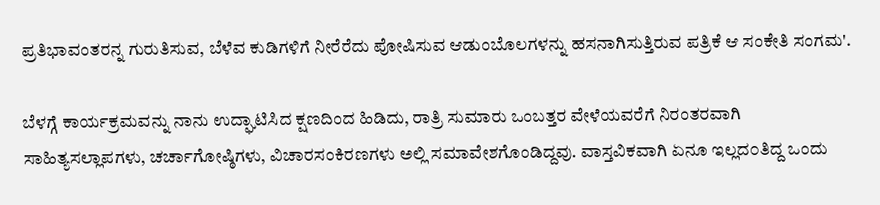ಪ್ರತಿಭಾವಂತರನ್ನ ಗುರುತಿಸುವ, ಬೆಳೆವ ಕುಡಿಗಳಿಗೆ ನೀರೆರೆದು ಪೋಷಿಸುವ ಆಡುಂಬೊಲಗಳನ್ನು ಹಸನಾಗಿಸುತ್ತಿರುವ ಪತ್ರಿಕೆ ಆ ಸಂಕೇತಿ ಸಂಗಮ'.

ಬೆಳಗ್ಗೆ ಕಾರ್ಯಕ್ರಮವನ್ನು ನಾನು ಉದ್ಘಾಟಿಸಿದ ಕ್ಷಣದಿಂದ ಹಿಡಿದು, ರಾತ್ರಿ ಸುಮಾರು ಒಂಬತ್ತರ ವೇಳೆಯವರೆಗೆ ನಿರಂತರವಾಗಿ ಸಾಹಿತ್ಯಸಲ್ಲಾಪಗಳು, ಚರ್ಚಾಗೋಷ್ಠಿಗಳು, ವಿಚಾರಸಂಕಿರಣಗಳು ಅಲ್ಲಿ ಸಮಾವೇಶಗೊಂಡಿದ್ದವು. ವಾಸ್ತವಿಕವಾಗಿ ಏನೂ ಇಲ್ಲದ೦ತಿದ್ದ ಒಂದು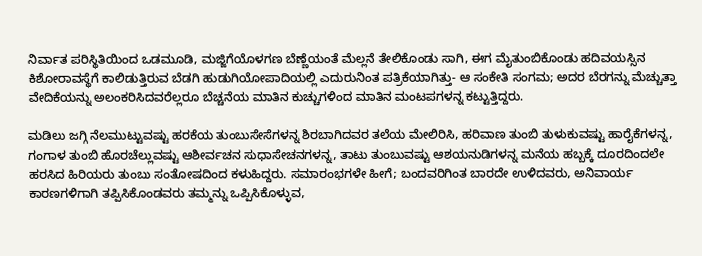ನಿರ್ವಾತ ಪರಿಸ್ಥಿತಿಯಿಂದ ಒಡಮೂಡಿ, ಮಜ್ಜಿಗೆಯೊಳಗಣ ಬೆಣ್ಣೆಯಂತೆ ಮೆಲ್ಲನೆ ತೇಲಿಕೊಂಡು ಸಾಗಿ, ಈಗ ಮೈತುಂಬಿಕೊಂಡು ಹದಿವಯಸ್ಸಿನ ಕಿಶೋರಾವಸ್ಥೆಗೆ ಕಾಲಿಡುತ್ತಿರುವ ಬೆಡಗಿ ಹುಡುಗಿಯೋಪಾದಿಯಲ್ಲಿ ಎದುರುನಿಂತ ಪತ್ರಿಕೆಯಾಗಿತ್ತು- ಆ ಸಂಕೇತಿ ಸಂಗಮ; ಅದರ ಬೆರಗನ್ನು ಮೆಚ್ಚುತ್ತಾ ವೇದಿಕೆಯನ್ನು ಅಲಂಕರಿಸಿದವರೆಲ್ಲರೂ ಬೆಚ್ಚನೆಯ ಮಾತಿನ ಕುಚ್ಚುಗಳಿಂದ ಮಾತಿನ ಮಂಟಪಗಳನ್ನ ಕಟ್ಟುತ್ತಿದ್ದರು.

ಮಡಿಲು ಜಗ್ಗಿ ನೆಲಮುಟ್ಟುವಷ್ಟು ಹರಕೆಯ ತುಂಬುಸೇಸೆಗಳನ್ನ ಶಿರಬಾಗಿದವರ ತಲೆಯ ಮೇಲಿರಿಸಿ, ಹರಿವಾಣ ತುಂಬಿ ತುಳುಕುವಷ್ಟು ಹಾರೈಕೆಗಳನ್ನ, ಗಂಗಾಳ ತುಂಬಿ ಹೊರಚೆಲ್ಲುವಷ್ಟು ಆಶೀರ್ವಚನ ಸುಧಾಸೇಚನಗಳನ್ನ, ತಾಟು ತುಂಬುವಷ್ಟು ಆಶಯನುಡಿಗಳನ್ನ ಮನೆಯ ಹಬ್ಬಕ್ಕೆ ದೂರದಿಂದಲೇ ಹರಸಿದ ಹಿರಿಯರು ತುಂಬು ಸಂತೋಷದಿಂದ ಕಳುಹಿದ್ದರು. ಸಮಾರಂಭಗಳೇ ಹೀಗೆ; ಬಂದವರಿಗಿಂತ ಬಾರದೇ ಉಳಿದವರು, ಅನಿವಾರ್ಯ ಕಾರಣಗಳಿಗಾಗಿ ತಪ್ಪಿಸಿಕೊಂಡವರು ತಮ್ಮನ್ನು ಒಪ್ಪಿಸಿಕೊಳ್ಳುವ,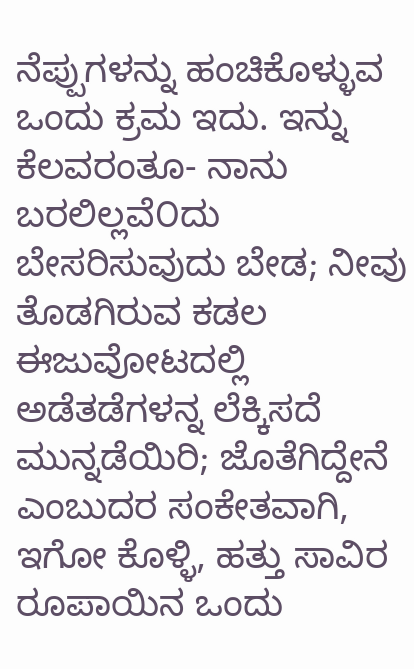ನೆಪ್ಪುಗಳನ್ನು ಹಂಚಿಕೊಳ್ಳುವ ಒಂದು ಕ್ರಮ ಇದು. ಇನ್ನು ಕೆಲವರಂತೂ- ನಾನು ಬರಲಿಲ್ಲವೆ೦ದು ಬೇಸರಿಸುವುದು ಬೇಡ; ನೀವು ತೊಡಗಿರುವ ಕಡಲ ಈಜುವೋಟದಲ್ಲಿ ಅಡೆತಡೆಗಳನ್ನ ಲೆಕ್ಕಿಸದೆ ಮುನ್ನಡೆಯಿರಿ; ಜೊತೆಗಿದ್ದೇನೆ ಎಂಬುದರ ಸಂಕೇತವಾಗಿ, ಇಗೋ ಕೊಳ್ಳಿ, ಹತ್ತು ಸಾವಿರ ರೂಪಾಯಿನ ಒಂದು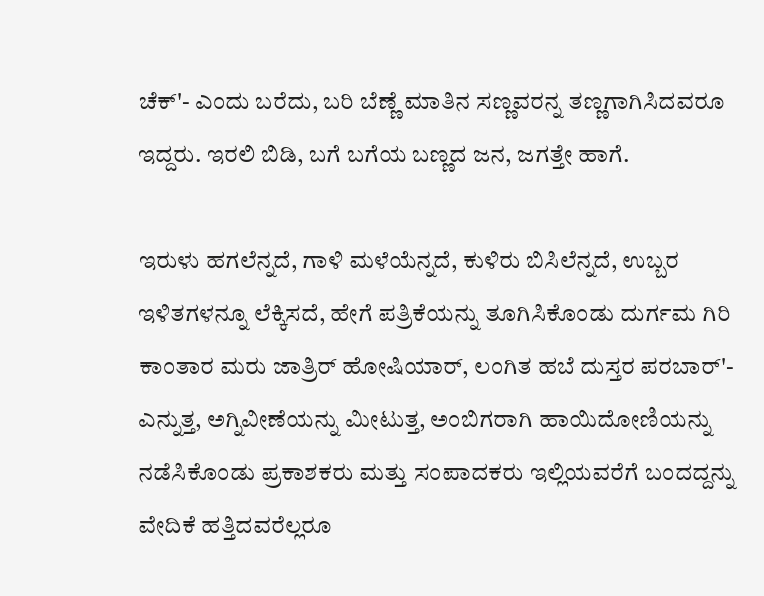ಚೆಕ್'- ಎಂದು ಬರೆದು, ಬರಿ ಬೆಣ್ಣೆ ಮಾತಿನ ಸಣ್ಣವರನ್ನ ತಣ್ಣಗಾಗಿಸಿದವರೂ ಇದ್ದರು. ಇರಲಿ ಬಿಡಿ, ಬಗೆ ಬಗೆಯ ಬಣ್ಣದ ಜನ, ಜಗತ್ತೇ ಹಾಗೆ.

ಇರುಳು ಹಗಲೆನ್ನದೆ, ಗಾಳಿ ಮಳೆಯೆನ್ನದೆ, ಕುಳಿರು ಬಿಸಿಲೆನ್ನದೆ, ಉಬ್ಬರ ಇಳಿತಗಳನ್ನೂ ಲೆಕ್ಕಿಸದೆ, ಹೇಗೆ ಪತ್ರಿಕೆಯನ್ನು ತೂಗಿಸಿಕೊಂಡು ದುರ್ಗಮ ಗಿರಿ ಕಾಂತಾರ ಮರು ಜಾತ್ರಿರ್ ಹೋಷಿಯಾರ್, ಲಂಗಿತ ಹಬೆ ದುಸ್ತರ ಪರಬಾರ್'- ಎನ್ನುತ್ತ, ಅಗ್ನಿವೀಣೆಯನ್ನು ಮೀಟುತ್ತ, ಅಂಬಿಗರಾಗಿ ಹಾಯಿದೋಣಿಯನ್ನು ನಡೆಸಿಕೊಂಡು ಪ್ರಕಾಶಕರು ಮತ್ತು ಸಂಪಾದಕರು ಇಲ್ಲಿಯವರೆಗೆ ಬಂದದ್ದನ್ನು ವೇದಿಕೆ ಹತ್ತಿದವರೆಲ್ಲರೂ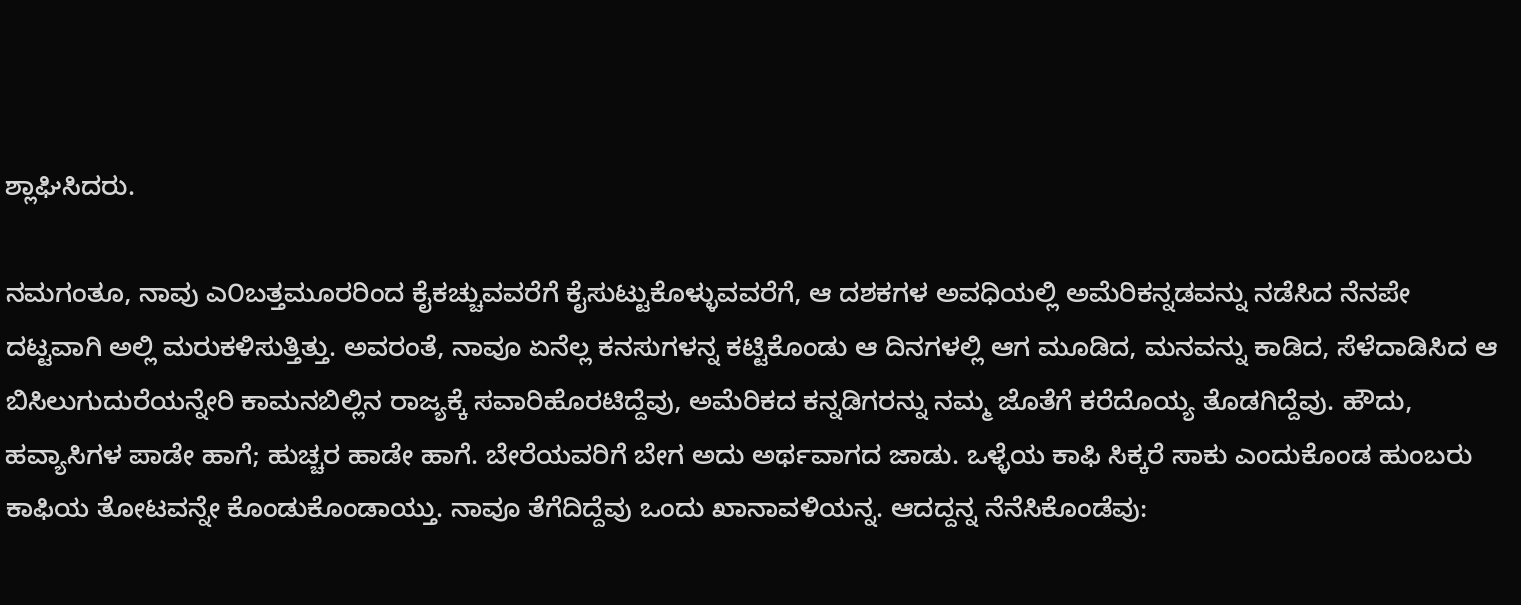ಶ್ಲಾಘಿಸಿದರು.

ನಮಗಂತೂ, ನಾವು ಎ೦ಬತ್ತಮೂರರಿಂದ ಕೈಕಚ್ಚುವವರೆಗೆ ಕೈಸುಟ್ಟುಕೊಳ್ಳುವವರೆಗೆ, ಆ ದಶಕಗಳ ಅವಧಿಯಲ್ಲಿ ಅಮೆರಿಕನ್ನಡವನ್ನು ನಡೆಸಿದ ನೆನಪೇ ದಟ್ಟವಾಗಿ ಅಲ್ಲಿ ಮರುಕಳಿಸುತ್ತಿತ್ತು. ಅವರಂತೆ, ನಾವೂ ಏನೆಲ್ಲ ಕನಸುಗಳನ್ನ ಕಟ್ಟಿಕೊಂಡು ಆ ದಿನಗಳಲ್ಲಿ ಆಗ ಮೂಡಿದ, ಮನವನ್ನು ಕಾಡಿದ, ಸೆಳೆದಾಡಿಸಿದ ಆ ಬಿಸಿಲುಗುದುರೆಯನ್ನೇರಿ ಕಾಮನಬಿಲ್ಲಿನ ರಾಜ್ಯಕ್ಕೆ ಸವಾರಿಹೊರಟಿದ್ದೆವು, ಅಮೆರಿಕದ ಕನ್ನಡಿಗರನ್ನು ನಮ್ಮ ಜೊತೆಗೆ ಕರೆದೊಯ್ಯ ತೊಡಗಿದ್ದೆವು. ಹೌದು, ಹವ್ಯಾಸಿಗಳ ಪಾಡೇ ಹಾಗೆ; ಹುಚ್ಚರ ಹಾಡೇ ಹಾಗೆ. ಬೇರೆಯವರಿಗೆ ಬೇಗ ಅದು ಅರ್ಥವಾಗದ ಜಾಡು. ಒಳ್ಳೆಯ ಕಾಫಿ ಸಿಕ್ಕರೆ ಸಾಕು ಎಂದುಕೊಂಡ ಹುಂಬರು ಕಾಫಿಯ ತೋಟವನ್ನೇ ಕೊಂಡುಕೊಂಡಾಯ್ತು. ನಾವೂ ತೆಗೆದಿದ್ದೆವು ಒಂದು ಖಾನಾವಳಿಯನ್ನ. ಆದದ್ದನ್ನ ನೆನೆಸಿಕೊಂಡೆವು: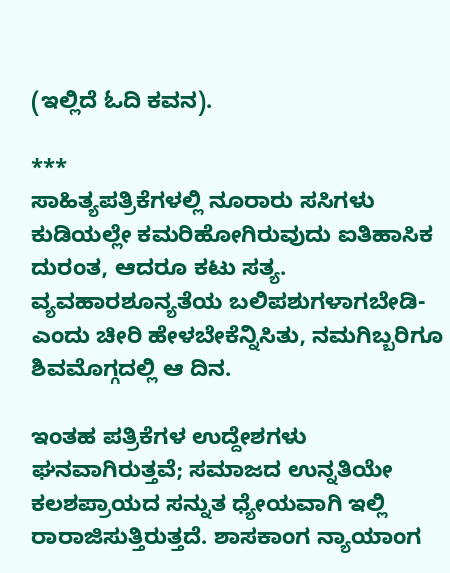(ಇಲ್ಲಿದೆ ಓದಿ ಕವನ).

***
ಸಾಹಿತ್ಯಪತ್ರಿಕೆಗಳಲ್ಲಿ ನೂರಾರು ಸಸಿಗಳು ಕುಡಿಯಲ್ಲೇ ಕಮರಿಹೋಗಿರುವುದು ಐತಿಹಾಸಿಕ ದುರಂತ, ಆದರೂ ಕಟು ಸತ್ಯ. ವ್ಯವಹಾರಶೂನ್ಯತೆಯ ಬಲಿಪಶುಗಳಾಗಬೇಡಿ- ಎಂದು ಚೀರಿ ಹೇಳಬೇಕೆನ್ನಿಸಿತು, ನಮಗಿಬ್ಬರಿಗೂ ಶಿವಮೊಗ್ಗದಲ್ಲಿ ಆ ದಿನ.

ಇಂತಹ ಪತ್ರಿಕೆಗಳ ಉದ್ದೇಶಗಳು ಘನವಾಗಿರುತ್ತವೆ; ಸಮಾಜದ ಉನ್ನತಿಯೇ ಕಲಶಪ್ರಾಯದ ಸನ್ನುತ ಧ್ಯೇಯವಾಗಿ ಇಲ್ಲಿ ರಾರಾಜಿಸುತ್ತಿರುತ್ತದೆ. ಶಾಸಕಾಂಗ ನ್ಯಾಯಾಂಗ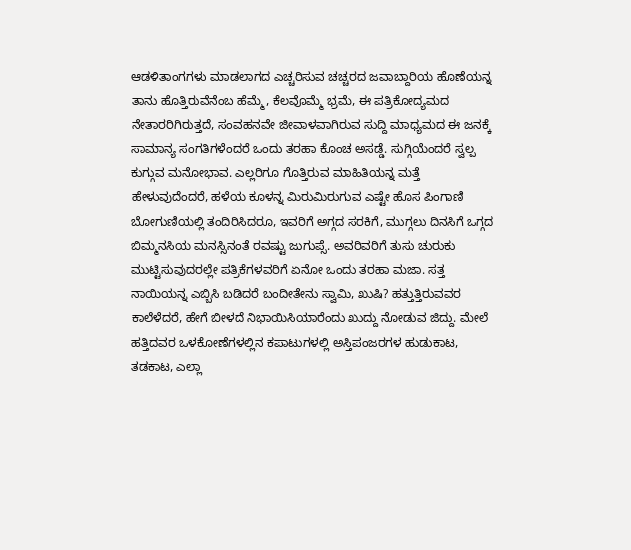ಆಡಳಿತಾಂಗಗಳು ಮಾಡಲಾಗದ ಎಚ್ಚರಿಸುವ ಚಚ್ಚರದ ಜವಾಬ್ದಾರಿಯ ಹೊಣೆಯನ್ನ ತಾನು ಹೊತ್ತಿರುವೆನೆಂಬ ಹೆಮ್ಮೆ, ಕೆಲವೊಮ್ಮೆ ಭ್ರಮೆ, ಈ ಪತ್ರಿಕೋದ್ಯಮದ ನೇತಾರರಿಗಿರುತ್ತದೆ, ಸಂವಹನವೇ ಜೀವಾಳವಾಗಿರುವ ಸುದ್ದಿ ಮಾಧ್ಯಮದ ಈ ಜನಕ್ಕೆ ಸಾಮಾನ್ಯ ಸಂಗತಿಗಳೆಂದರೆ ಒಂದು ತರಹಾ ಕೊಂಚ ಅಸಡ್ಡೆ. ಸುಗ್ಗಿಯೆಂದರೆ ಸ್ವಲ್ಪ ಕುಗ್ಗುವ ಮನೋಭಾವ. ಎಲ್ಲರಿಗೂ ಗೊತ್ತಿರುವ ಮಾಹಿತಿಯನ್ನ ಮತ್ತೆ ಹೇಳುವುದೆಂದರೆ, ಹಳೆಯ ಕೂಳನ್ನ ಮಿರುಮಿರುಗುವ ಎಷ್ಟೇ ಹೊಸ ಪಿಂಗಾಣಿ ಬೋಗುಣಿಯಲ್ಲಿ ತಂದಿರಿಸಿದರೂ, ಇವರಿಗೆ ಅಗ್ಗದ ಸರಕಿಗೆ, ಮುಗ್ಗಲು ದಿನಸಿಗೆ ಒಗ್ಗದ ಬಿಮ್ಮನಸಿಯ ಮನಸ್ಸಿನಂತೆ ರವಷ್ಟು ಜುಗುಪ್ಸೆ. ಅವರಿವರಿಗೆ ತುಸು ಚುರುಕು ಮುಟ್ಟಿಸುವುದರಲ್ಲೇ ಪತ್ರಿಕೆಗಳವರಿಗೆ ಏನೋ ಒಂದು ತರಹಾ ಮಜಾ. ಸತ್ತ ನಾಯಿಯನ್ನ ಎಬ್ಬಿಸಿ ಬಡಿದರೆ ಬಂದೀತೇನು ಸ್ವಾಮಿ, ಖುಷಿ? ಹತ್ತುತ್ತಿರುವವರ ಕಾಲೆಳೆದರೆ, ಹೇಗೆ ಬೀಳದೆ ನಿಭಾಯಿಸಿಯಾರೆಂದು ಖುದ್ದು ನೋಡುವ ಜಿದ್ದು. ಮೇಲೆ ಹತ್ತಿದವರ ಒಳಕೋಣೆಗಳಲ್ಲಿನ ಕಪಾಟುಗಳಲ್ಲಿ ಅಸ್ತಿಪಂಜರಗಳ ಹುಡುಕಾಟ, ತಡಕಾಟ, ಎಲ್ಲಾ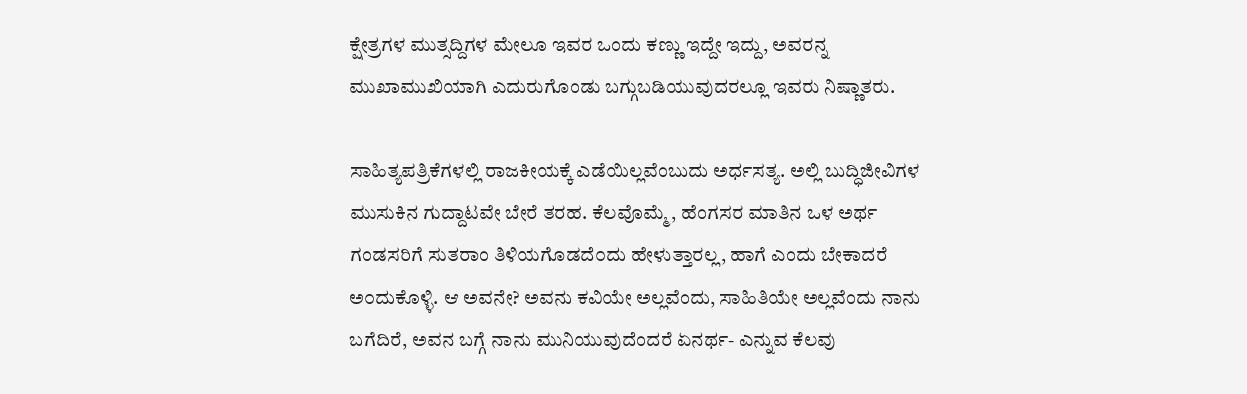ಕ್ಷೇತ್ರಗಳ ಮುತ್ಸದ್ದಿಗಳ ಮೇಲೂ ಇವರ ಒಂದು ಕಣ್ಣು ಇದ್ದೇ ಇದ್ದು, ಅವರನ್ನ ಮುಖಾಮುಖಿಯಾಗಿ ಎದುರುಗೊಂಡು ಬಗ್ಗುಬಡಿಯುವುದರಲ್ಲೂ ಇವರು ನಿಷ್ಣಾತರು.

ಸಾಹಿತ್ಯಪತ್ರಿಕೆಗಳಲ್ಲಿ ರಾಜಕೀಯಕ್ಕೆ ಎಡೆಯಿಲ್ಲವೆಂಬುದು ಅರ್ಧಸತ್ಯ. ಅಲ್ಲಿ ಬುದ್ಧಿಜೀವಿಗಳ ಮುಸುಕಿನ ಗುದ್ದಾಟವೇ ಬೇರೆ ತರಹ. ಕೆಲವೊಮ್ಮೆ, ಹೆಂಗಸರ ಮಾತಿನ ಒಳ ಅರ್ಥ ಗಂಡಸರಿಗೆ ಸುತರಾಂ ತಿಳಿಯಗೊಡದೆ೦ದು ಹೇಳುತ್ತಾರಲ್ಲ, ಹಾಗೆ ಎಂದು ಬೇಕಾದರೆ ಅ೦ದುಕೊಳ್ಳಿ. ಆ ಅವನೇ? ಅವನು ಕವಿಯೇ ಅಲ್ಲವೆಂದು, ಸಾಹಿತಿಯೇ ಅಲ್ಲವೆಂದು ನಾನು ಬಗೆದಿರೆ, ಅವನ ಬಗ್ಗೆ ನಾನು ಮುನಿಯುವುದೆಂದರೆ ಏನರ್ಥ- ಎನ್ನುವ ಕೆಲವು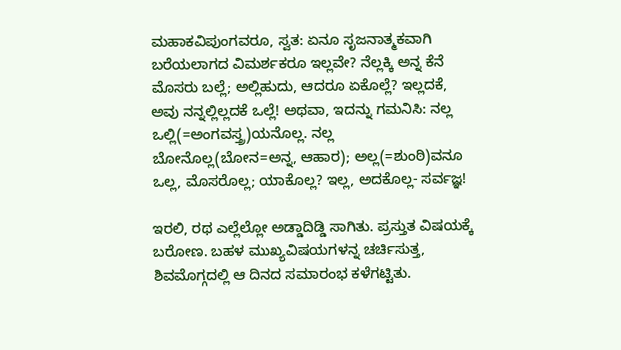ಮಹಾಕವಿಪುಂಗವರೂ, ಸ್ವತ: ಏನೂ ಸೃಜನಾತ್ಮಕವಾಗಿ ಬರೆಯಲಾಗದ ವಿಮರ್ಶಕರೂ ಇಲ್ಲವೇ? ನೆಲ್ಲಕ್ಕಿ ಅನ್ನ ಕೆನೆ ಮೊಸರು ಬಲ್ಲೆ; ಅಲ್ಲಿಹುದು, ಆದರೂ ಏಕೊಲ್ಲೆ? ಇಲ್ಲದಕೆ, ಅವು ನನ್ನಲ್ಲಿಲ್ಲದಕೆ ಒಲ್ಲೆ! ಅಥವಾ, ಇದನ್ನು ಗಮನಿಸಿ: ನಲ್ಲ ಒಲ್ಲಿ(=ಅಂಗವಸ್ತ್ರ)ಯನೊಲ್ಲ. ನಲ್ಲ ಬೋನೊಲ್ಲ(ಬೋನ=ಅನ್ನ, ಆಹಾರ); ಅಲ್ಲ(=ಶುಂಠಿ)ವನೂ ಒಲ್ಲ, ಮೊಸರೊಲ್ಲ; ಯಾಕೊಲ್ಲ? ಇಲ್ಲ, ಅದಕೊಲ್ಲ- ಸರ್ವಜ್ಞ!

ಇರಲಿ, ರಥ ಎಲ್ಲೆಲ್ಲೋ ಅಡ್ಡಾದಿಡ್ಡಿ ಸಾಗಿತು. ಪ್ರಸ್ತುತ ವಿಷಯಕ್ಕೆ ಬರೋಣ. ಬಹಳ ಮುಖ್ಯವಿಷಯಗಳನ್ನ ಚರ್ಚಿಸುತ್ತ, ಶಿವಮೊಗ್ಗದಲ್ಲಿ ಆ ದಿನದ ಸಮಾರಂಭ ಕಳೆಗಟ್ಟಿತು.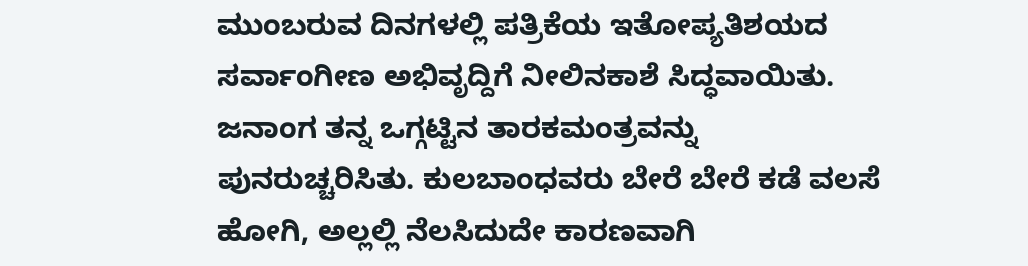ಮುಂಬರುವ ದಿನಗಳಲ್ಲಿ ಪತ್ರಿಕೆಯ ಇತೋಪ್ಯತಿಶಯದ ಸರ್ವಾಂಗೀಣ ಅಭಿವೃದ್ದಿಗೆ ನೀಲಿನಕಾಶೆ ಸಿದ್ಧವಾಯಿತು. ಜನಾಂಗ ತನ್ನ ಒಗ್ಗಟ್ಟಿನ ತಾರಕಮಂತ್ರವನ್ನು ಪುನರುಚ್ಚರಿಸಿತು. ಕುಲಬಾಂಧವರು ಬೇರೆ ಬೇರೆ ಕಡೆ ವಲಸೆ ಹೋಗಿ, ಅಲ್ಲಲ್ಲಿ ನೆಲಸಿದುದೇ ಕಾರಣವಾಗಿ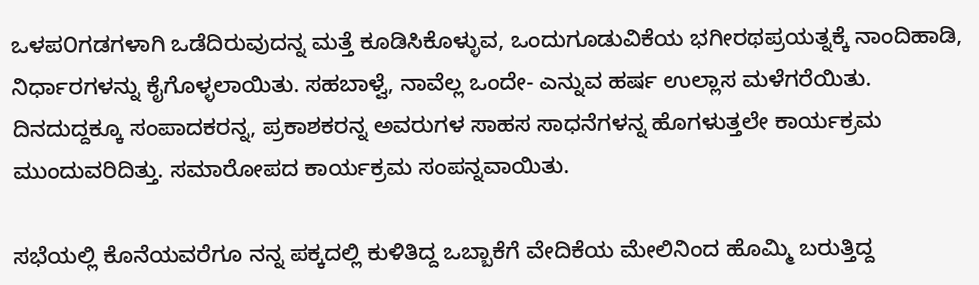ಒಳಪ೦ಗಡಗಳಾಗಿ ಒಡೆದಿರುವುದನ್ನ ಮತ್ತೆ ಕೂಡಿಸಿಕೊಳ್ಳುವ, ಒಂದುಗೂಡುವಿಕೆಯ ಭಗೀರಥಪ್ರಯತ್ನಕ್ಕೆ ನಾಂದಿಹಾಡಿ, ನಿರ್ಧಾರಗಳನ್ನು ಕೈಗೊಳ್ಳಲಾಯಿತು. ಸಹಬಾಳ್ವೆ, ನಾವೆಲ್ಲ ಒಂದೇ- ಎನ್ನುವ ಹರ್ಷ ಉಲ್ಲಾಸ ಮಳೆಗರೆಯಿತು. ದಿನದುದ್ದಕ್ಕೂ ಸಂಪಾದಕರನ್ನ, ಪ್ರಕಾಶಕರನ್ನ ಅವರುಗಳ ಸಾಹಸ ಸಾಧನೆಗಳನ್ನ ಹೊಗಳುತ್ತಲೇ ಕಾರ್ಯಕ್ರಮ ಮುಂದುವರಿದಿತ್ತು. ಸಮಾರೋಪದ ಕಾರ್ಯಕ್ರಮ ಸಂಪನ್ನವಾಯಿತು.

ಸಭೆಯಲ್ಲಿ ಕೊನೆಯವರೆಗೂ ನನ್ನ ಪಕ್ಕದಲ್ಲಿ ಕುಳಿತಿದ್ದ ಒಬ್ಬಾಕೆಗೆ ವೇದಿಕೆಯ ಮೇಲಿನಿಂದ ಹೊಮ್ಮಿ ಬರುತ್ತಿದ್ದ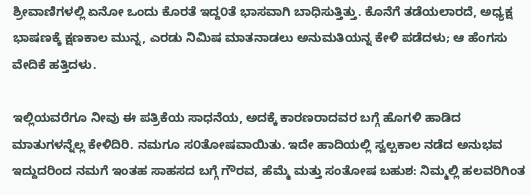ಶ್ರೀವಾಣಿಗಳಲ್ಲಿ ಏನೋ ಒಂದು ಕೊರತೆ ಇದ್ದ೦ತೆ ಭಾಸವಾಗಿ ಬಾಧಿಸುತ್ತಿತ್ತು. ಕೊನೆಗೆ ತಡೆಯಲಾರದೆ, ಅಧ್ಯಕ್ಷ ಭಾಷಣಕ್ಕೆ ಕ್ಷಣಕಾಲ ಮುನ್ನ, ಎರಡು ನಿಮಿಷ ಮಾತನಾಡಲು ಅನುಮತಿಯನ್ನ ಕೇಳಿ ಪಡೆದಳು; ಆ ಹೆಂಗಸು ವೇದಿಕೆ ಹತ್ತಿದಳು.

ಇಲ್ಲಿಯವರೆಗೂ ನೀವು ಈ ಪತ್ರಿಕೆಯ ಸಾಧನೆಯ, ಅದಕ್ಕೆ ಕಾರಣರಾದವರ ಬಗ್ಗೆ ಹೊಗಳಿ ಹಾಡಿದ ಮಾತುಗಳನ್ನೆಲ್ಲ ಕೇಳಿದಿರಿ. ನಮಗೂ ಸ೦ತೋಷವಾಯಿತು. ಇದೇ ಹಾದಿಯಲ್ಲಿ ಸ್ವಲ್ಪಕಾಲ ನಡೆದ ಅನುಭವ ಇದ್ದುದರಿಂದ ನಮಗೆ ಇಂತಹ ಸಾಹಸದ ಬಗ್ಗೆ ಗೌರವ, ಹೆಮ್ಮೆ ಮತ್ತು ಸಂತೋಷ ಬಹುಶ: ನಿಮ್ಮಲ್ಲಿ ಹಲವರಿಗಿಂತ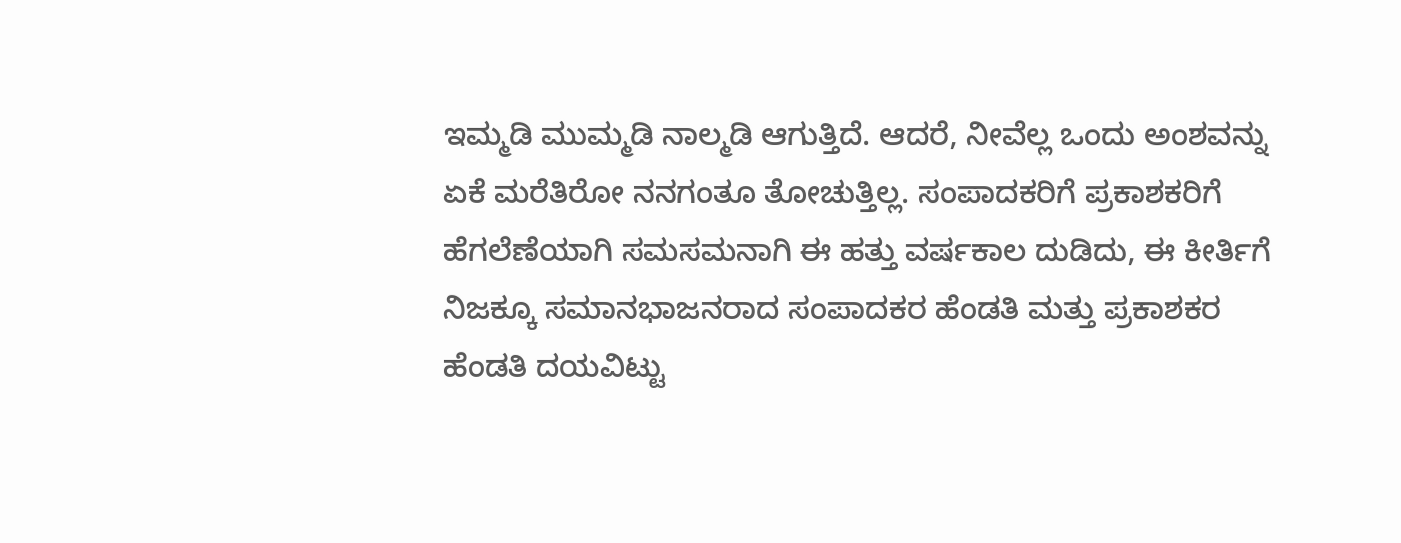ಇಮ್ಮಡಿ ಮುಮ್ಮಡಿ ನಾಲ್ಮಡಿ ಆಗುತ್ತಿದೆ. ಆದರೆ, ನೀವೆಲ್ಲ ಒಂದು ಅಂಶವನ್ನು ಏಕೆ ಮರೆತಿರೋ ನನಗಂತೂ ತೋಚುತ್ತಿಲ್ಲ. ಸಂಪಾದಕರಿಗೆ ಪ್ರಕಾಶಕರಿಗೆ ಹೆಗಲೆಣೆಯಾಗಿ ಸಮಸಮನಾಗಿ ಈ ಹತ್ತು ವರ್ಷಕಾಲ ದುಡಿದು, ಈ ಕೀರ್ತಿಗೆ ನಿಜಕ್ಕೂ ಸಮಾನಭಾಜನರಾದ ಸಂಪಾದಕರ ಹೆಂಡತಿ ಮತ್ತು ಪ್ರಕಾಶಕರ ಹೆಂಡತಿ ದಯವಿಟ್ಟು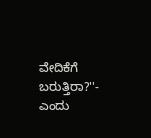ವೇದಿಕೆಗೆ ಬರುತ್ತಿರಾ?''- ಎಂದು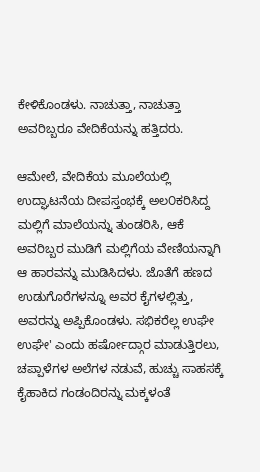ಕೇಳಿಕೊಂಡಳು. ನಾಚುತ್ತಾ, ನಾಚುತ್ತಾ ಅವರಿಬ್ಬರೂ ವೇದಿಕೆಯನ್ನು ಹತ್ತಿದರು.

ಆಮೇಲೆ, ವೇದಿಕೆಯ ಮೂಲೆಯಲ್ಲಿ ಉದ್ಘಾಟನೆಯ ದೀಪಸ್ತಂಭಕ್ಕೆ ಅಲ೦ಕರಿಸಿದ್ದ ಮಲ್ಲಿಗೆ ಮಾಲೆಯನ್ನು ತುಂಡರಿಸಿ, ಆಕೆ ಅವರಿಬ್ಬರ ಮುಡಿಗೆ ಮಲ್ಲಿಗೆಯ ವೇಣಿಯನ್ನಾಗಿ ಆ ಹಾರವನ್ನು ಮುಡಿಸಿದಳು. ಜೊತೆಗೆ ಹಣದ ಉಡುಗೊರೆಗಳನ್ನೂ ಅವರ ಕೈಗಳಲ್ಲಿತ್ತು, ಅವರನ್ನು ಅಪ್ಪಿಕೊಂಡಳು. ಸಭಿಕರೆಲ್ಲ ಉಘೇ ಉಘೇ' ಎಂದು ಹರ್ಷೋದ್ಗಾರ ಮಾಡುತ್ತಿರಲು, ಚಪ್ಪಾಳೆಗಳ ಅಲೆಗಳ ನಡುವೆ, ಹುಚ್ಚು ಸಾಹಸಕ್ಕೆ ಕೈಹಾಕಿದ ಗಂಡಂದಿರನ್ನು ಮಕ್ಕಳಂತೆ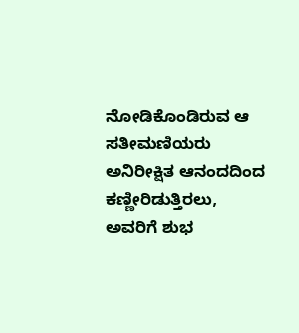ನೋಡಿಕೊಂಡಿರುವ ಆ ಸತೀಮಣಿಯರು ಅನಿರೀಕ್ಷಿತ ಆನಂದದಿಂದ ಕಣ್ಣೀರಿಡುತ್ತಿರಲು, ಅವರಿಗೆ ಶುಭ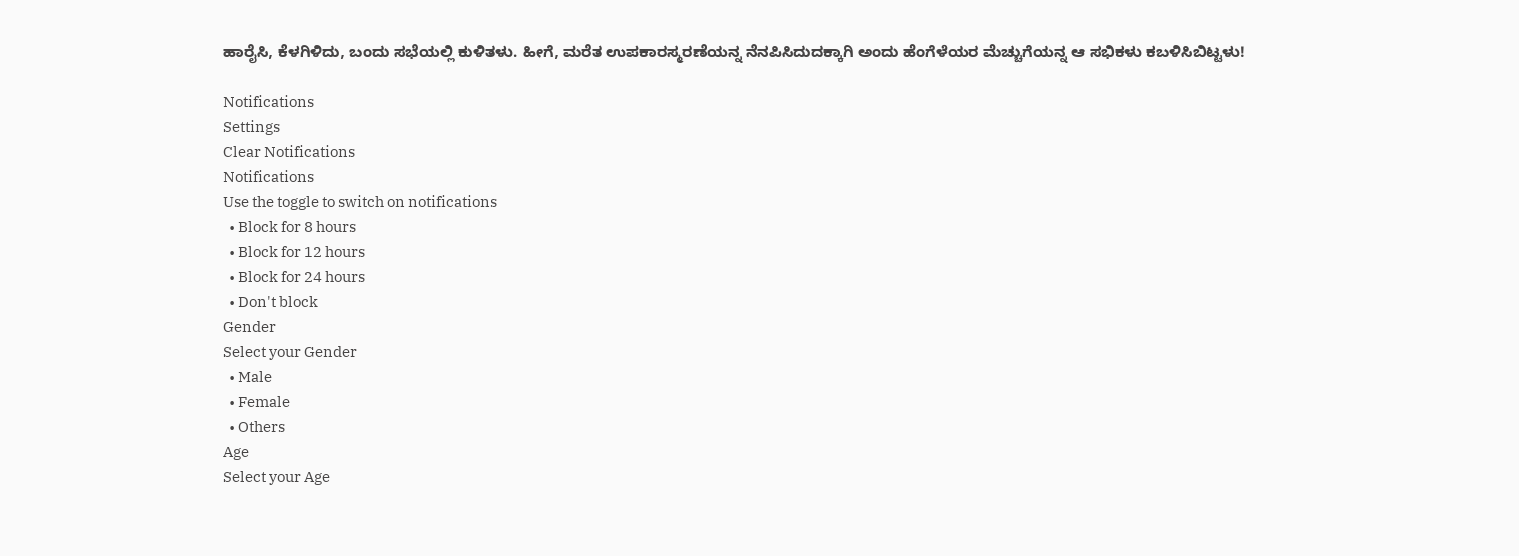ಹಾರೈಸಿ, ಕೆಳಗಿಳಿದು, ಬಂದು ಸಭೆಯಲ್ಲಿ ಕುಳಿತಳು. ಹೀಗೆ, ಮರೆತ ಉಪಕಾರಸ್ಮರಣೆಯನ್ನ ನೆನಪಿಸಿದುದಕ್ಕಾಗಿ ಅಂದು ಹೆಂಗೆಳೆಯರ ಮೆಚ್ಚುಗೆಯನ್ನ ಆ ಸಭಿಕಳು ಕಬಳಿಸಿಬಿಟ್ಟಳು!

Notifications
Settings
Clear Notifications
Notifications
Use the toggle to switch on notifications
  • Block for 8 hours
  • Block for 12 hours
  • Block for 24 hours
  • Don't block
Gender
Select your Gender
  • Male
  • Female
  • Others
Age
Select your Age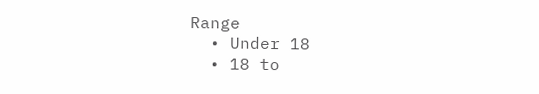Range
  • Under 18
  • 18 to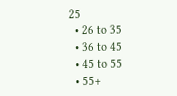25
  • 26 to 35
  • 36 to 45
  • 45 to 55
  • 55+